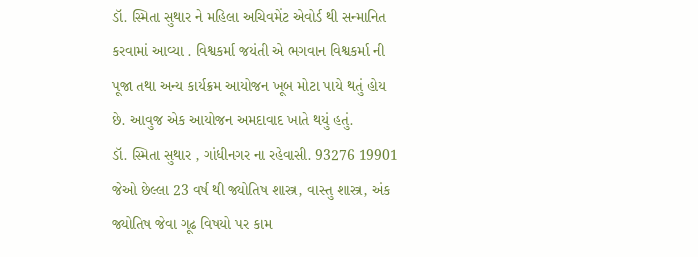ડૉ. સ્મિતા સુથાર ને મહિલા અચિવમેંટ એવોર્ડ થી સન્માનિત કરવામાં આવ્યા . વિશ્વકર્મા જયંતી એ ભગવાન વિશ્વકર્મા ની પૂજા તથા અન્ય કાર્યક્રમ આયોજન ખૂબ મોટા પાયે થતું હોય છે. આવુજ એક આયોજન અમદાવાદ ખાતે થયું હતું.
ડૉ. સ્મિતા સુથાર , ગાંધીનગર ના રહેવાસી. 93276 19901 જેઓ છેલ્લા 23 વર્ષ થી જ્યોતિષ શાસ્ત્ર, વાસ્તુ શાસ્ત્ર, અંક જ્યોતિષ જેવા ગૂઢ વિષયો પર કામ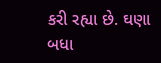કરી રહ્યા છે. ઘણા બધા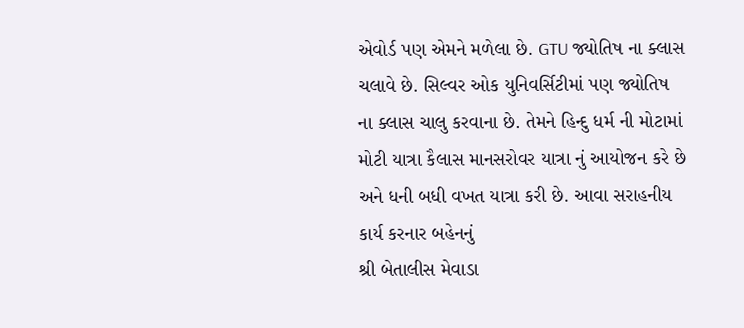એવોર્ડ પણ એમને મળેલા છે. GTU જ્યોતિષ ના ક્લાસ ચલાવે છે. સિલ્વર ઓક યુનિવર્સિટીમાં પણ જ્યોતિષ ના ક્લાસ ચાલુ કરવાના છે. તેમને હિન્દુ ધર્મ ની મોટામાં મોટી યાત્રા કૈલાસ માનસરોવર યાત્રા નું આયોજન કરે છે અને ધની બધી વખત યાત્રા કરી છે. આવા સરાહનીય કાર્ય કરનાર બહેનનું
શ્રી બેતાલીસ મેવાડા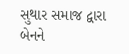સુથાર સમાજ દ્વારા બેનને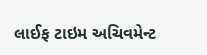લાઈફ ટાઇમ અચિવમેન્ટ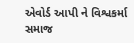એવોર્ડ આપી ને વિશ્વકર્મા સમાજ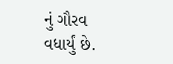નું ગૌરવ વધાર્યું છે.